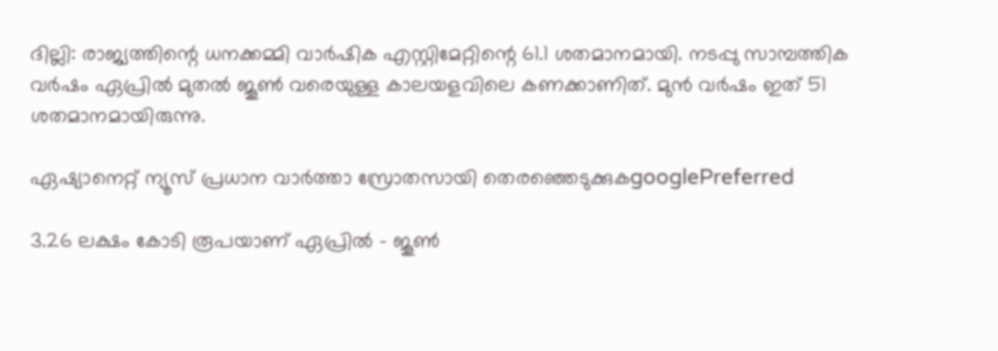ദില്ലി: രാജ്യത്തിന്റെ ധനക്കമ്മി വാര്‍ഷിക എസ്റ്റിമേറ്റിന്റെ 61.1 ശതമാനമായി. നടപ്പു സാമ്പത്തിക വര്‍ഷം ഏപ്രില്‍ മുതല്‍ ജൂണ്‍ വരെയുള്ള കാലയളവിലെ കണക്കാണിത്. മുന്‍ വര്‍ഷം ഇത് 51 ശതമാനമായിരുന്നു.

ഏഷ്യാനെറ്റ് ന്യൂസ് പ്രധാന വാർത്താ സ്രോതസായി തെരഞ്ഞെടുക്കുകgooglePreferred

3.26 ലക്ഷം കോടി രൂപയാണ് ഏപ്രില്‍ - ജൂണ്‍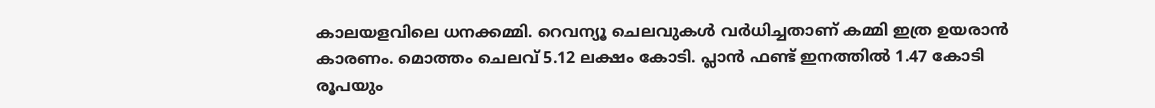കാലയളവിലെ ധനക്കമ്മി. റെവന്യൂ ചെലവുകള്‍ വര്‍ധിച്ചതാണ് കമ്മി ഇത്ര ഉയരാന്‍ കാരണം. മൊത്തം ചെലവ് 5.12 ലക്ഷം കോടി. പ്ലാന്‍ ഫണ്ട് ഇനത്തില്‍ 1.47 കോടി രൂപയും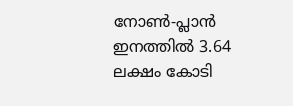നോണ്‍-പ്ലാന്‍ ഇനത്തില്‍ 3.64 ലക്ഷം കോടി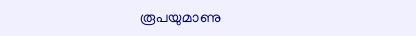രൂപയുമാണു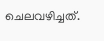ചെലവഴിച്ചത്.